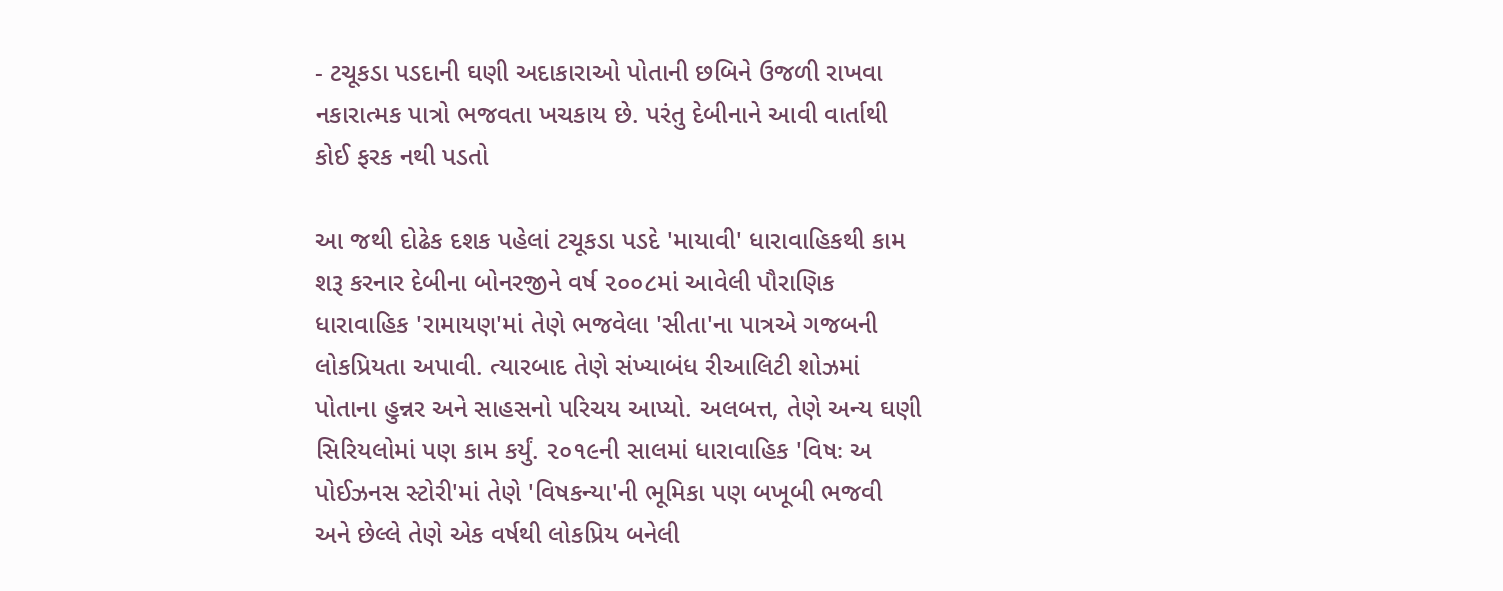- ટચૂકડા પડદાની ઘણી અદાકારાઓ પોતાની છબિને ઉજળી રાખવા નકારાત્મક પાત્રો ભજવતા ખચકાય છે. પરંતુ દેબીનાને આવી વાર્તાથી કોઈ ફરક નથી પડતો

આ જથી દોઢેક દશક પહેલાં ટચૂકડા પડદે 'માયાવી' ધારાવાહિકથી કામ શરૂ કરનાર દેબીના બોનરજીને વર્ષ ૨૦૦૮માં આવેલી પૌરાણિક ધારાવાહિક 'રામાયણ'માં તેણે ભજવેલા 'સીતા'ના પાત્રએ ગજબની લોકપ્રિયતા અપાવી. ત્યારબાદ તેણે સંખ્યાબંધ રીઆલિટી શોઝમાં પોતાના હુન્નર અને સાહસનો પરિચય આપ્યો. અલબત્ત, તેણે અન્ય ઘણી સિરિયલોમાં પણ કામ કર્યું. ૨૦૧૯ની સાલમાં ધારાવાહિક 'વિષઃ અ પોઈઝનસ સ્ટોરી'માં તેણે 'વિષકન્યા'ની ભૂમિકા પણ બખૂબી ભજવી અને છેલ્લે તેણે એક વર્ષથી લોકપ્રિય બનેલી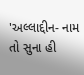'અલ્લાદ્દીન- નામ તો સુના હી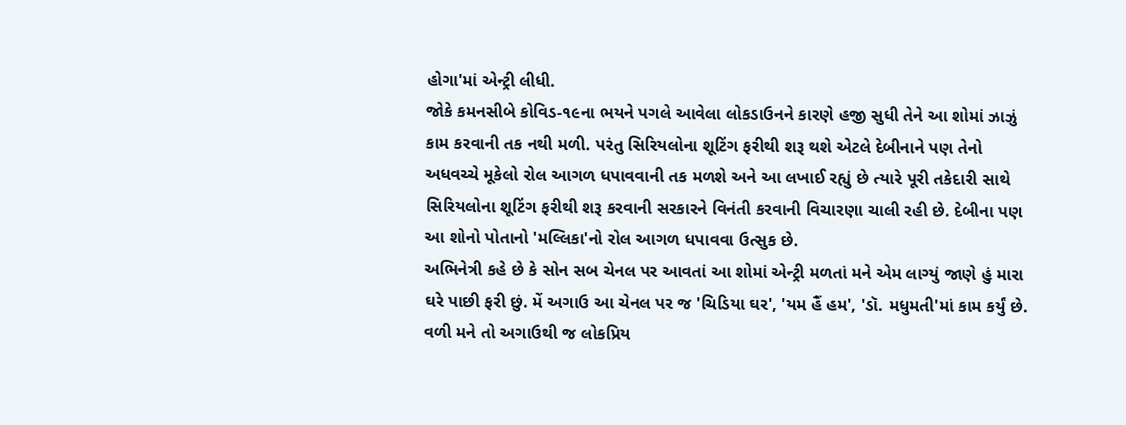હોગા'માં એન્ટ્રી લીધી.
જોકે કમનસીબે કોવિડ-૧૯ના ભયને પગલે આવેલા લોકડાઉનને કારણે હજી સુધી તેને આ શોમાં ઝાઝું કામ કરવાની તક નથી મળી. પરંતુ સિરિયલોના શૂટિંગ ફરીથી શરૂ થશે એટલે દેબીનાને પણ તેનો અધવચ્ચે મૂકેલો રોલ આગળ ધપાવવાની તક મળશે અને આ લખાઈ રહ્યું છે ત્યારે પૂરી તકેદારી સાથે સિરિયલોના શૂટિંગ ફરીથી શરૂ કરવાની સરકારને વિનંતી કરવાની વિચારણા ચાલી રહી છે. દેબીના પણ આ શોનો પોતાનો 'મલ્લિકા'નો રોલ આગળ ધપાવવા ઉત્સુક છે.
અભિનેત્રી કહે છે કે સોન સબ ચેનલ પર આવતાં આ શોમાં એન્ટ્રી મળતાં મને એમ લાગ્યું જાણે હું મારા ઘરે પાછી ફરી છું. મેં અગાઉ આ ચેનલ પર જ 'ચિડિયા ઘર', 'યમ હૈં હમ', 'ડૉ. મધુમતી'માં કામ કર્યું છે. વળી મને તો અગાઉથી જ લોકપ્રિય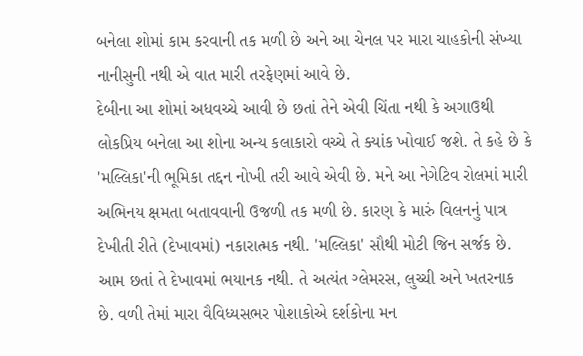બનેલા શોમાં કામ કરવાની તક મળી છે અને આ ચેનલ પર મારા ચાહકોની સંખ્યા નાનીસુની નથી એ વાત મારી તરફેણમાં આવે છે.
દેબીના આ શોમાં અધવચ્ચે આવી છે છતાં તેને એવી ચિંતા નથી કે અગાઉથી લોકપ્રિય બનેલા આ શોના અન્ય કલાકારો વચ્ચે તે ક્યાંક ખોવાઈ જશે. તે કહે છે કે 'મલ્લિકા'ની ભૂમિકા તદ્દન નોખી તરી આવે એવી છે. મને આ નેગેટિવ રોલમાં મારી અભિનય ક્ષમતા બતાવવાની ઉજળી તક મળી છે. કારણ કે મારું વિલનનું પાત્ર દેખીતી રીતે (દેખાવમાં) નકારાત્મક નથી. 'મલ્લિકા' સૌથી મોટી જિન સર્જક છે.
આમ છતાં તે દેખાવમાં ભયાનક નથી. તે અત્યંત ગ્લેમરસ, લુચ્ચી અને ખતરનાક છે. વળી તેમાં મારા વૈવિધ્યસભર પોશાકોએ દર્શકોના મન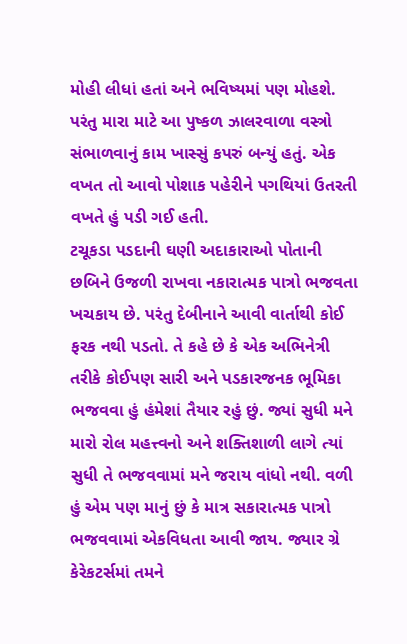મોહી લીધાં હતાં અને ભવિષ્યમાં પણ મોહશે. પરંતુ મારા માટે આ પુષ્કળ ઝાલરવાળા વસ્ત્રો સંભાળવાનું કામ ખાસ્સું કપરું બન્યું હતું. એક વખત તો આવો પોશાક પહેરીને પગથિયાં ઉતરતી વખતે હું પડી ગઈ હતી.
ટચૂકડા પડદાની ઘણી અદાકારાઓ પોતાની છબિને ઉજળી રાખવા નકારાત્મક પાત્રો ભજવતા ખચકાય છે. પરંતુ દેબીનાને આવી વાર્તાથી કોઈ ફરક નથી પડતો. તે કહે છે કે એક અભિનેત્રી તરીકે કોઈપણ સારી અને પડકારજનક ભૂમિકા ભજવવા હું હંમેશાં તૈયાર રહું છું. જ્યાં સુધી મને મારો રોલ મહત્ત્વનો અને શક્તિશાળી લાગે ત્યાં સુધી તે ભજવવામાં મને જરાય વાંધો નથી. વળી હું એમ પણ માનું છું કે માત્ર સકારાત્મક પાત્રો ભજવવામાં એકવિધતા આવી જાય. જ્યાર ગ્રે કેરેકટર્સમાં તમને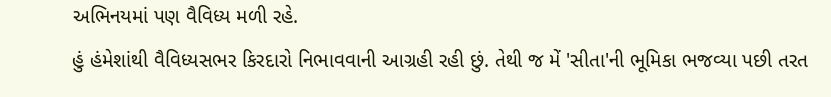અભિનયમાં પણ વૈવિધ્ય મળી રહે.
હું હંમેશાંથી વૈવિધ્યસભર કિરદારો નિભાવવાની આગ્રહી રહી છું. તેથી જ મેં 'સીતા'ની ભૂમિકા ભજવ્યા પછી તરત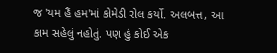જ 'યમ હૈં હમ'માં કોમેડી રોલ કર્યો. અલબત્ત, આ કામ સહેલું નહોતું. પણ હું કોઈ એક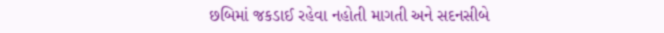છબિમાં જકડાઈ રહેવા નહોતી માગતી અને સદનસીબે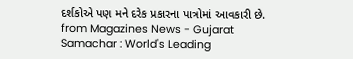દર્શકોએ પણ મને દરેક પ્રકારના પાત્રોમાં આવકારી છે.
from Magazines News - Gujarat Samachar : World's Leading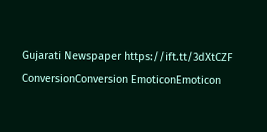Gujarati Newspaper https://ift.tt/3dXtCZF
ConversionConversion EmoticonEmoticon